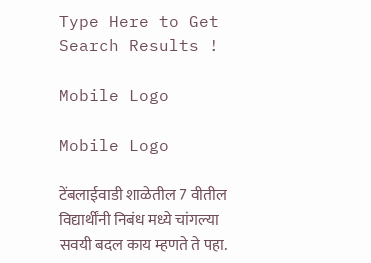Type Here to Get Search Results !

Mobile Logo

Mobile Logo

टेंबलाईवाडी शाळेतील 7 वीतील विद्यार्थींनी निबंध मध्ये चांगल्या सवयी बदल काय म्हणते ते पहा.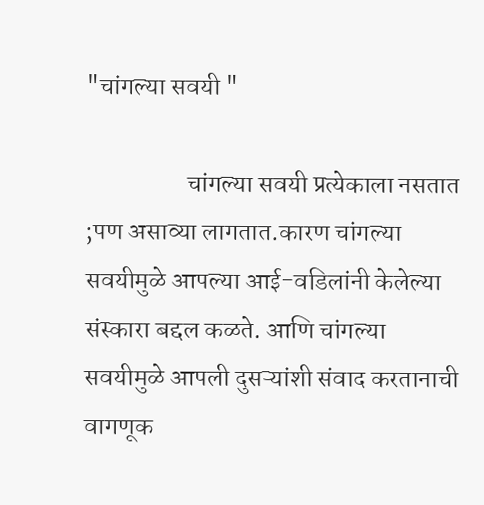"चांगल्या सवयी "

                    चांगल्या सवयी प्रत्येकाला नसतात ;पण असाव्या लागतात.कारण चांगल्या सवयीमुळे आपल्या आई-वडिलांनी केलेल्या संस्कारा बद्दल कळते. आणि चांगल्या सवयीमुळे आपली दुसऱ्यांशी संवाद करतानाची वागणूक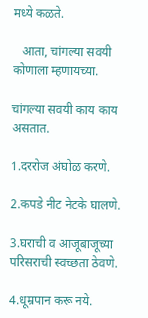मध्ये कळते.

   आता, चांगल्या सवयी कोणाला म्हणायच्या.

चांगल्या सवयी काय काय असतात.

1.दररोज अंघोळ करणे.

2.कपडे नीट नेटके घालणे.

3.घराची व आजूबाजूच्या परिसराची स्वच्छता ठेवणे.

4.धूम्रपान करू नये.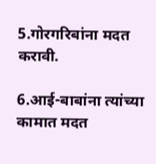5.गोरगरिबांना मदत करावी.

6.आई-बाबांना त्यांच्या कामात मदत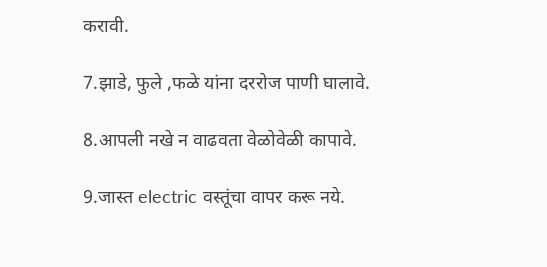करावी.

7.झाडे, फुले ,फळे यांना दररोज पाणी घालावे.

8.आपली नखे न वाढवता वेळोवेळी कापावे.

9.जास्त electric वस्तूंचा वापर करू नये.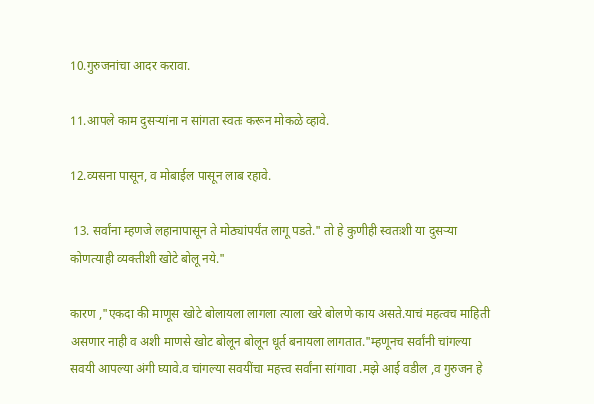10.गुरुजनांचा आदर करावा.

11.आपले काम दुसऱ्यांना न सांगता स्वतः करून मोकळे व्हावे.

12.व्यसना पासून, व मोबाईल पासून लाब रहावे.

 13. सर्वांना म्हणजे लहानापासून ते मोठ्यांपर्यंत लागू पडते." तो हे कुणीही स्वतःशी या दुसऱ्या कोणत्याही व्यक्तीशी खोटे बोलू नये."

कारण ,"एकदा की माणूस खोटे बोलायला लागला त्याला खरे बोलणे काय असते.याचं महत्वच माहिती असणार नाही व अशी माणसे खोट बोलून बोलून धूर्त बनायला लागतात."म्हणूनच सर्वांनी चांगल्या सवयी आपल्या अंगी घ्यावे.व चांगल्या सवयींचा महत्त्व सर्वांना सांगावा .मझे आई वडील ,व गुरुजन हे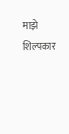माझे शिल्पकार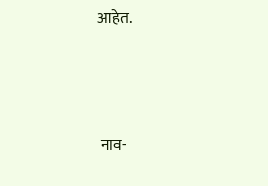आहेत.



 नाव-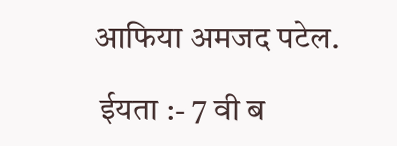आफिया अमजद पटेल.

 ईयता :- 7 वी ब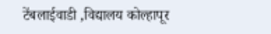टेंबलाईवाडी ,विद्यालय कोल्हापूर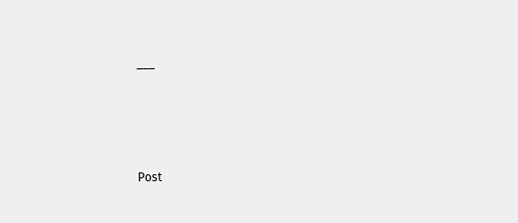___




Post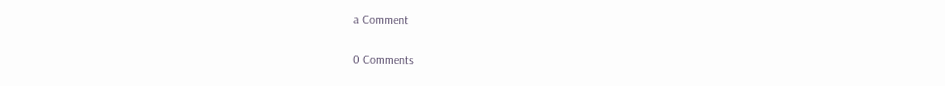a Comment

0 Comments